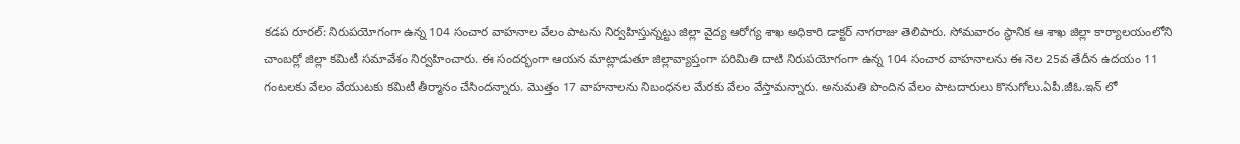కడప రూరల్: నిరుపయోగంగా ఉన్న 104 సంచార వాహనాల వేలం పాటను నిర్వహిస్తున్నట్టు జిల్లా వైద్య ఆరోగ్య శాఖ అధికారి డాక్టర్ నాగరాజు తెలిపారు. సోమవారం స్థానిక ఆ శాఖ జిల్లా కార్యాలయంలోని చాంబర్లో జిల్లా కమిటీ సమావేశం నిర్వహించారు. ఈ సందర్భంగా ఆయన మాట్లాడుతూ జిల్లావ్యాప్తంగా పరిమితి దాటి నిరుపయోగంగా ఉన్న 104 సంచార వాహనాలను ఈ నెల 25వ తేదీన ఉదయం 11 గంటలకు వేలం వేయుటకు కమిటీ తీర్మానం చేసిందన్నారు. మొత్తం 17 వాహనాలను నిబంధనల మేరకు వేలం వేస్తామన్నారు. అనుమతి పొందిన వేలం పాటదారులు కొనుగోలు.ఏపీ.జీఓ.ఇన్ లో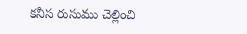కనీస రుసుము చెల్లించి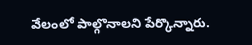వేలంలో పాల్గొనాలని పేర్కొన్నారు.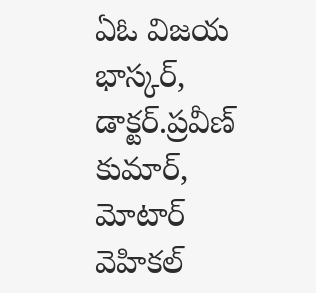ఏఓ విజయ భాస్కర్, డాక్టర్.ప్రవీణ్ కుమార్, మోటార్ వెహికల్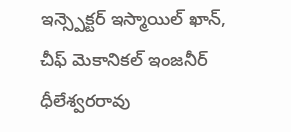ఇన్స్పెక్టర్ ఇస్మాయిల్ ఖాన్, చీఫ్ మెకానికల్ ఇంజనీర్ ధీలేశ్వరరావు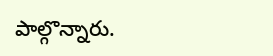పాల్గొన్నారు.